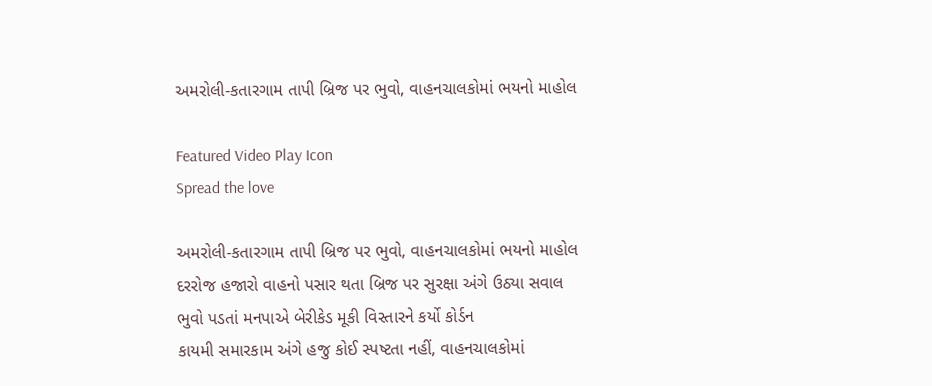અમરોલી-કતારગામ તાપી બ્રિજ પર ભુવો, વાહનચાલકોમાં ભયનો માહોલ

Featured Video Play Icon
Spread the love

અમરોલી-કતારગામ તાપી બ્રિજ પર ભુવો, વાહનચાલકોમાં ભયનો માહોલ
દરરોજ હજારો વાહનો પસાર થતા બ્રિજ પર સુરક્ષા અંગે ઉઠ્યા સવાલ
ભુવો પડતાં મનપાએ બેરીકેડ મૂકી વિસ્તારને કર્યો કોર્ડન
કાયમી સમારકામ અંગે હજુ કોઈ સ્પષ્ટતા નહીં, વાહનચાલકોમાં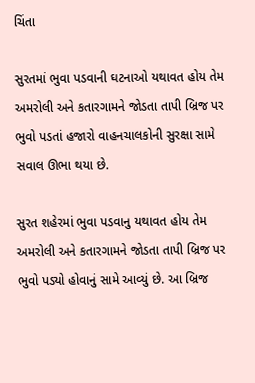ચિંતા

સુરતમાં ભુવા પડવાની ઘટનાઓ યથાવત હોય તેમ અમરોલી અને કતારગામને જોડતા તાપી બ્રિજ પર ભુવો પડતાં હજારો વાહનચાલકોની સુરક્ષા સામે સવાલ ઊભા થયા છે.

સુરત શહેરમાં ભુવા પડવાનુ યથાવત હોય તેમ અમરોલી અને કતારગામને જોડતા તાપી બ્રિજ પર ભુવો પડ્યો હોવાનું સામે આવ્યું છે. આ બ્રિજ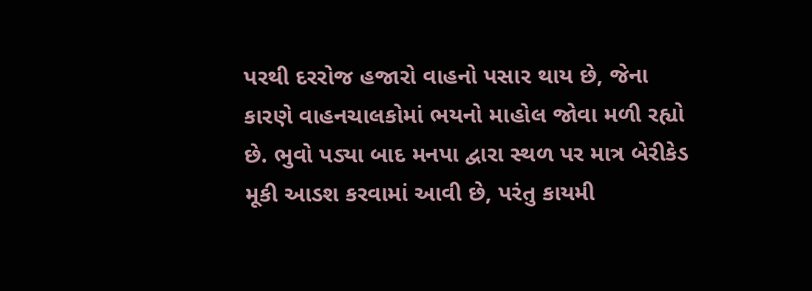પરથી દરરોજ હજારો વાહનો પસાર થાય છે, જેના કારણે વાહનચાલકોમાં ભયનો માહોલ જોવા મળી રહ્યો છે. ભુવો પડ્યા બાદ મનપા દ્વારા સ્થળ પર માત્ર બેરીકેડ મૂકી આડશ કરવામાં આવી છે, પરંતુ કાયમી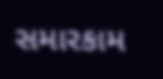સમારકામ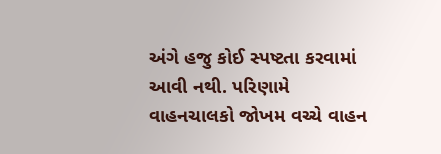અંગે હજુ કોઈ સ્પષ્ટતા કરવામાં આવી નથી. પરિણામે વાહનચાલકો જોખમ વચ્ચે વાહન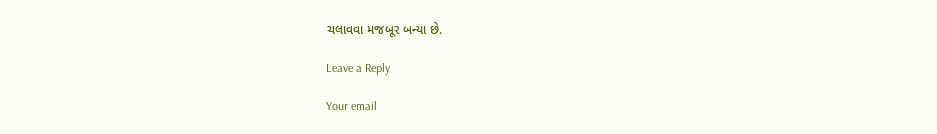ચલાવવા મજબૂર બન્યા છે.

Leave a Reply

Your email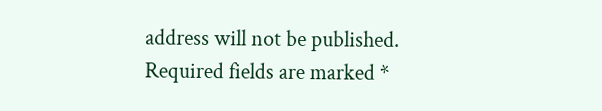address will not be published. Required fields are marked *